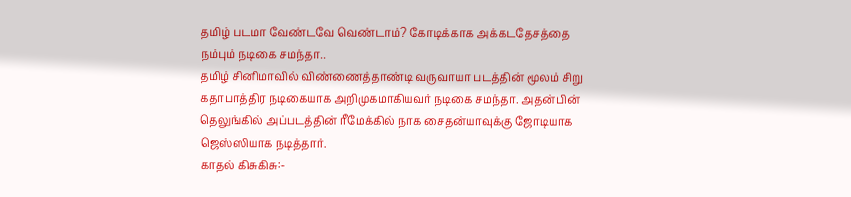தமிழ் படமா வேண்டவே வெண்டாம்? கோடிக்காக அக்கடதேசத்தை நம்பும் நடிகை சமந்தா..
தமிழ் சினிமாவில் விண்ணைத்தாண்டி வருவாயா படத்தின் மூலம் சிறு கதாபாத்திர நடிகையாக அறிமுகமாகியவர் நடிகை சமந்தா. அதன்பின் தெலுங்கில் அப்படத்தின் ரீமேக்கில் நாக சைதன்யாவுக்கு ஜோடியாக ஜெஸ்ஸியாக நடித்தார்.
காதல் கிசுகிசு:-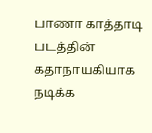பாணா காத்தாடி படத்தின் கதாநாயகியாக நடிக்க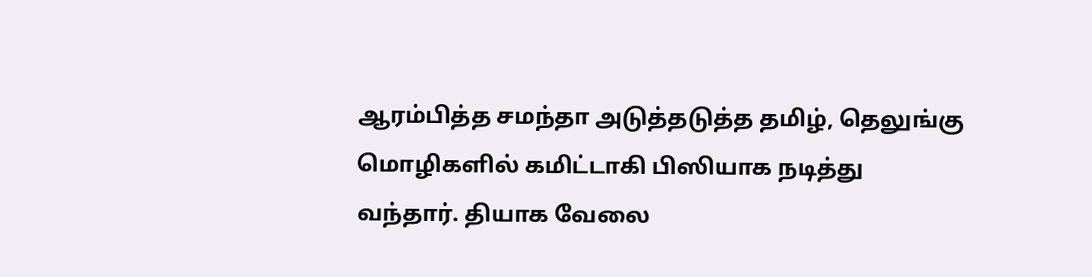ஆரம்பித்த சமந்தா அடுத்தடுத்த தமிழ், தெலுங்கு மொழிகளில் கமிட்டாகி பிஸியாக நடித்து வந்தார். தியாக வேலை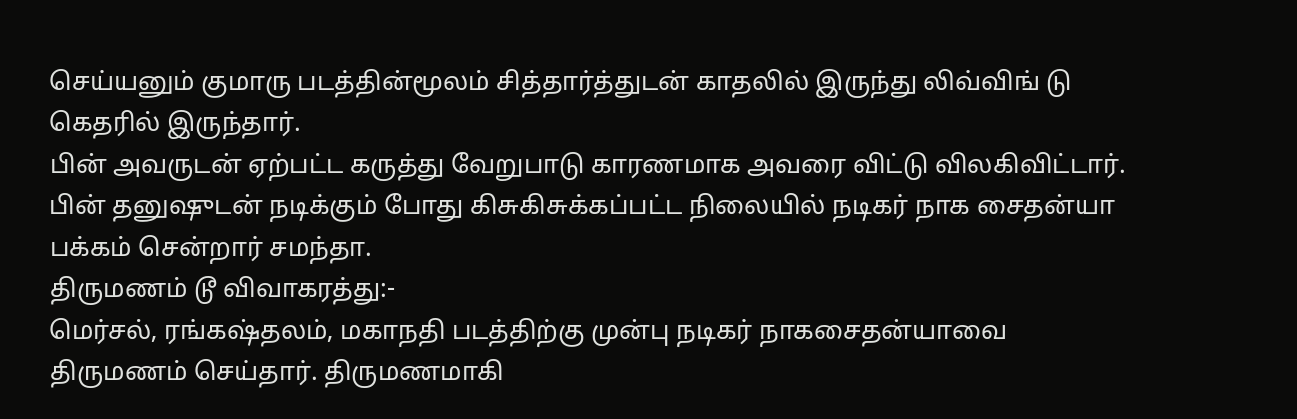செய்யனும் குமாரு படத்தின்மூலம் சித்தார்த்துடன் காதலில் இருந்து லிவ்விங் டு கெதரில் இருந்தார்.
பின் அவருடன் ஏற்பட்ட கருத்து வேறுபாடு காரணமாக அவரை விட்டு விலகிவிட்டார். பின் தனுஷுடன் நடிக்கும் போது கிசுகிசுக்கப்பட்ட நிலையில் நடிகர் நாக சைதன்யா பக்கம் சென்றார் சமந்தா.
திருமணம் டூ விவாகரத்து:-
மெர்சல், ரங்கஷ்தலம், மகாநதி படத்திற்கு முன்பு நடிகர் நாகசைதன்யாவை திருமணம் செய்தார். திருமணமாகி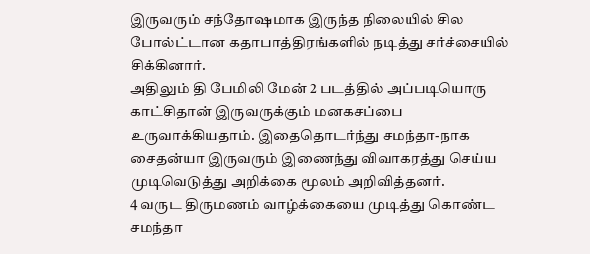இருவரும் சந்தோஷமாக இருந்த நிலையில் சில போல்ட்டான கதாபாத்திரங்களில் நடித்து சர்ச்சையில் சிக்கினார்.
அதிலும் தி பேமிலி மேன் 2 படத்தில் அப்படியொரு காட்சிதான் இருவருக்கும் மனகசப்பை உருவாக்கியதாம். இதைதொடர்ந்து சமந்தா-நாக சைதன்யா இருவரும் இணைந்து விவாகரத்து செய்ய முடிவெடுத்து அறிக்கை மூலம் அறிவித்தனர்.
4 வருட திருமணம் வாழ்க்கையை முடித்து கொண்ட சமந்தா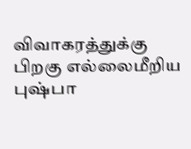விவாகரத்துக்கு பிறகு எல்லைமீறிய புஷ்பா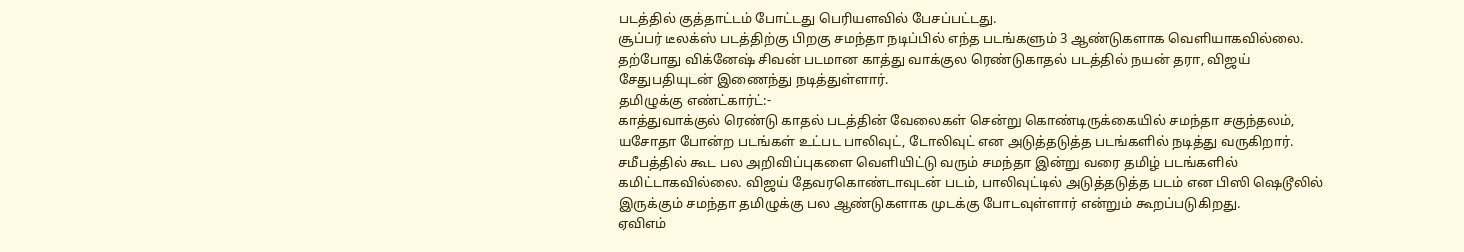படத்தில் குத்தாட்டம் போட்டது பெரியளவில் பேசப்பட்டது.
சூப்பர் டீலக்ஸ் படத்திற்கு பிறகு சமந்தா நடிப்பில் எந்த படங்களும் 3 ஆண்டுகளாக வெளியாகவில்லை. தற்போது விக்னேஷ் சிவன் படமான காத்து வாக்குல ரெண்டுகாதல் படத்தில் நயன் தரா, விஜய் சேதுபதியுடன் இணைந்து நடித்துள்ளார்.
தமிழுக்கு எண்ட்கார்ட்:-
காத்துவாக்குல் ரெண்டு காதல் படத்தின் வேலைகள் சென்று கொண்டிருக்கையில் சமந்தா சகுந்தலம், யசோதா போன்ற படங்கள் உட்பட பாலிவுட், டோலிவுட் என அடுத்தடுத்த படங்களில் நடித்து வருகிறார்.
சமீபத்தில் கூட பல அறிவிப்புகளை வெளியிட்டு வரும் சமந்தா இன்று வரை தமிழ் படங்களில் கமிட்டாகவில்லை. விஜய் தேவரகொண்டாவுடன் படம், பாலிவுட்டில் அடுத்தடுத்த படம் என பிஸி ஷெடூலில் இருக்கும் சமந்தா தமிழுக்கு பல ஆண்டுகளாக முடக்கு போடவுள்ளார் என்றும் கூறப்படுகிறது.
ஏவிஎம்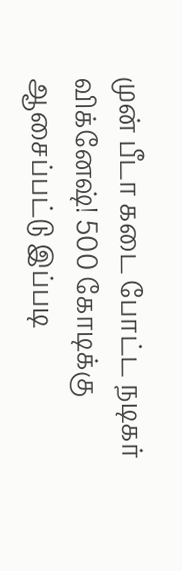முன் பீடா கடை போட்ட நடிகர் விக்னேஷ்! 500 கோடிக்கு ஆசைப்பட்டு இப்படி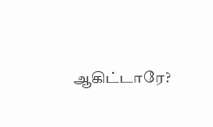ஆகிட்டாரே?